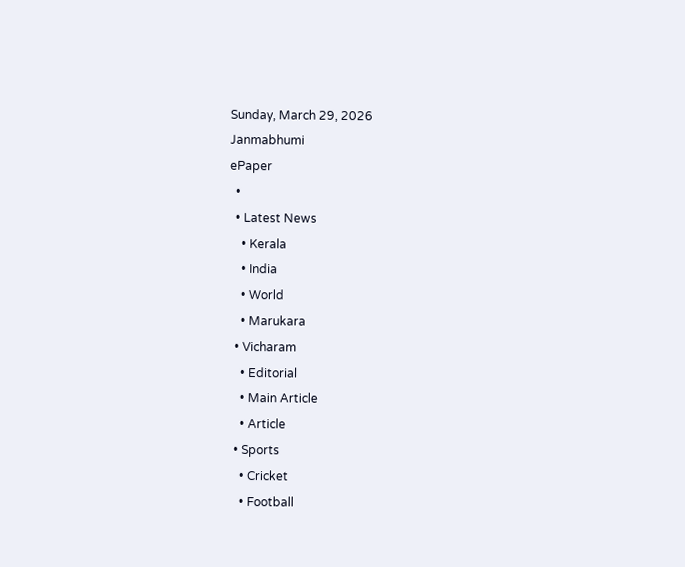Sunday, March 29, 2026
Janmabhumi
ePaper
  •
  • Latest News
    • Kerala
    • India
    • World
    • Marukara
  • Vicharam
    • Editorial
    • Main Article
    • Article
  • Sports
    • Cricket
    • Football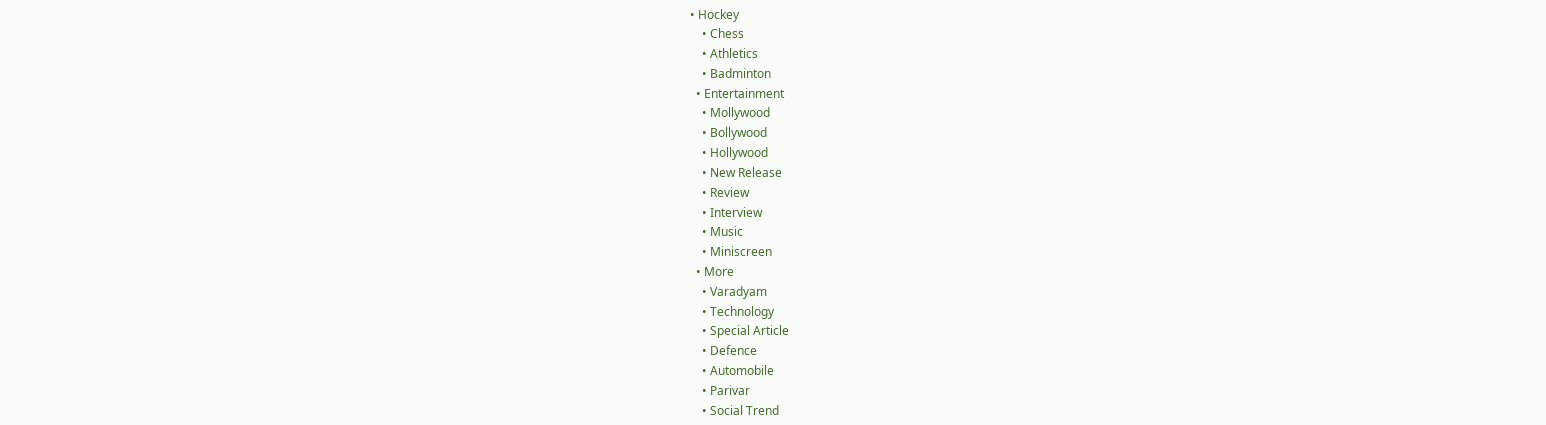• Hockey
    • Chess
    • Athletics
    • Badminton
  • Entertainment
    • Mollywood
    • Bollywood
    • Hollywood
    • New Release
    • Review
    • Interview
    • Music
    • Miniscreen
  • More
    • Varadyam
    • Technology
    • Special Article
    • Defence
    • Automobile
    • Parivar
    • Social Trend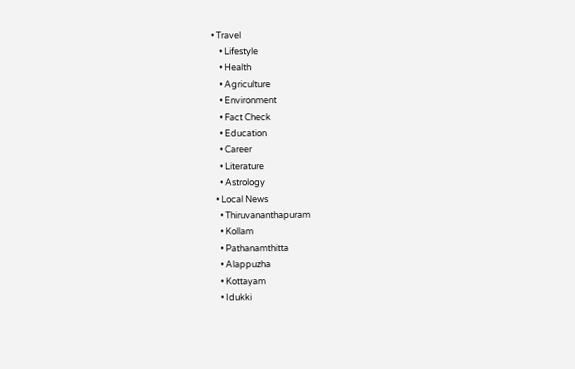• Travel
    • Lifestyle
    • Health
    • Agriculture
    • Environment
    • Fact Check
    • Education
    • Career
    • Literature
    • Astrology
  • Local News
    • Thiruvananthapuram
    • Kollam
    • Pathanamthitta
    • Alappuzha
    • Kottayam
    • Idukki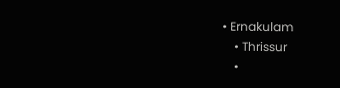• Ernakulam
    • Thrissur
    •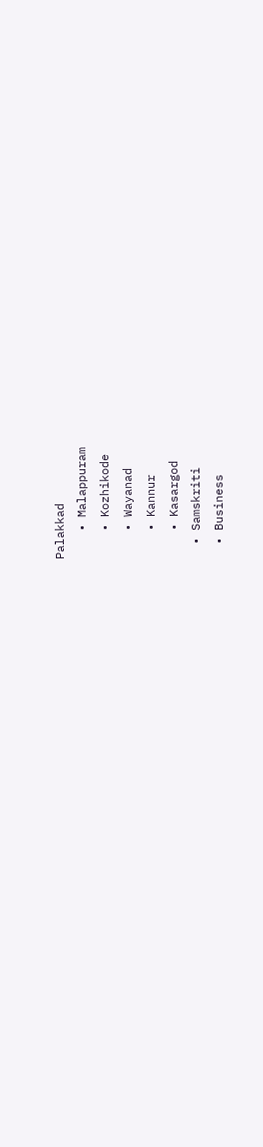Palakkad
    • Malappuram
    • Kozhikode
    • Wayanad
    • Kannur
    • Kasargod
  • Samskriti
  • Business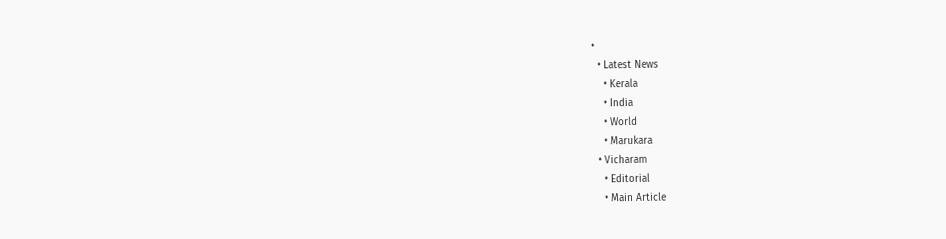•
  • Latest News
    • Kerala
    • India
    • World
    • Marukara
  • Vicharam
    • Editorial
    • Main Article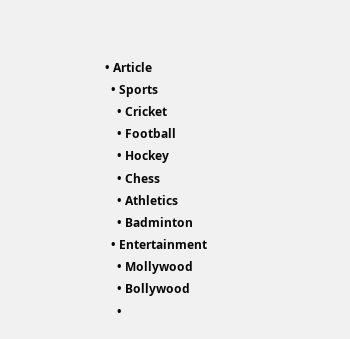• Article
  • Sports
    • Cricket
    • Football
    • Hockey
    • Chess
    • Athletics
    • Badminton
  • Entertainment
    • Mollywood
    • Bollywood
    •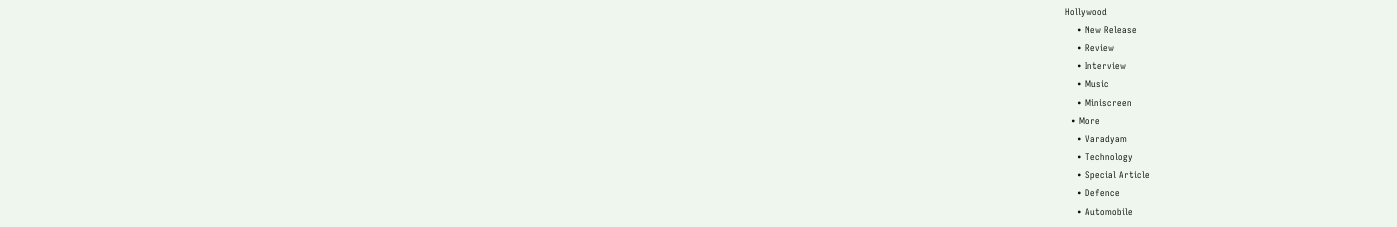Hollywood
    • New Release
    • Review
    • Interview
    • Music
    • Miniscreen
  • More
    • Varadyam
    • Technology
    • Special Article
    • Defence
    • Automobile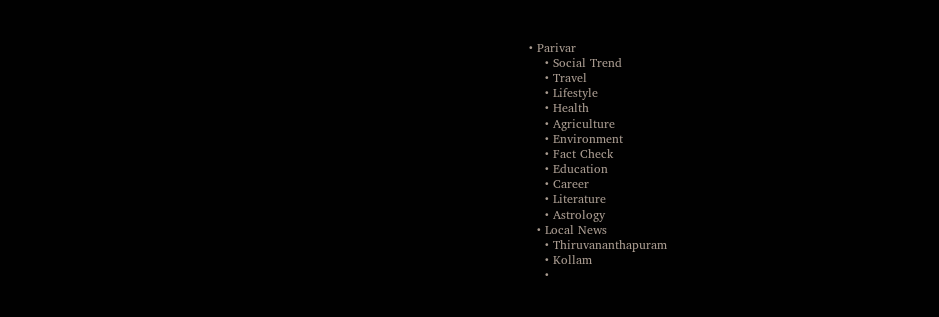• Parivar
    • Social Trend
    • Travel
    • Lifestyle
    • Health
    • Agriculture
    • Environment
    • Fact Check
    • Education
    • Career
    • Literature
    • Astrology
  • Local News
    • Thiruvananthapuram
    • Kollam
    •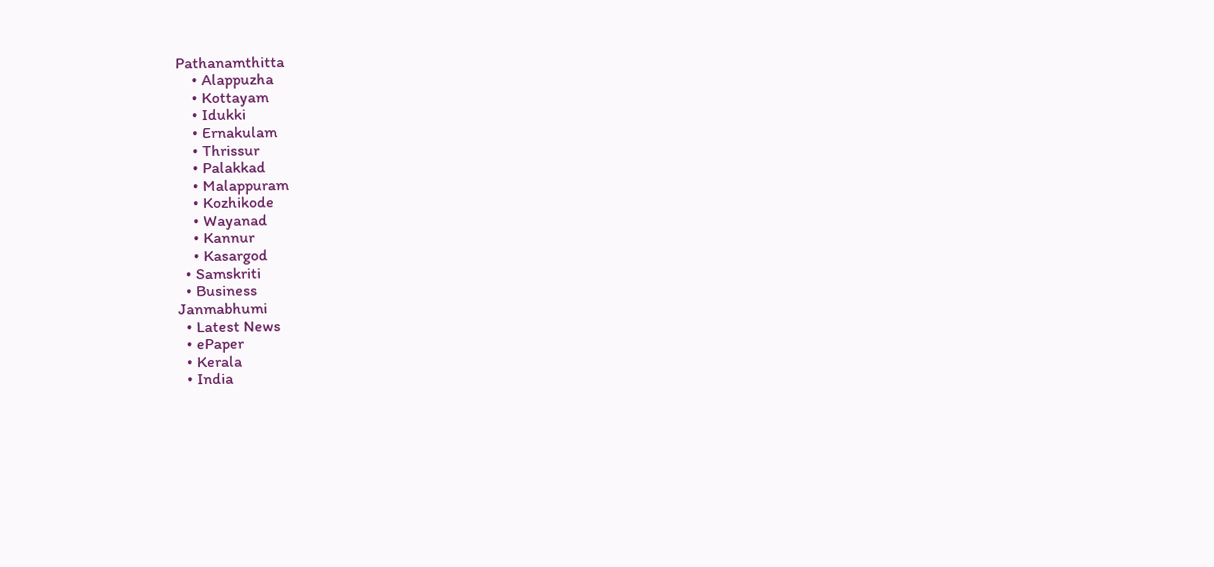Pathanamthitta
    • Alappuzha
    • Kottayam
    • Idukki
    • Ernakulam
    • Thrissur
    • Palakkad
    • Malappuram
    • Kozhikode
    • Wayanad
    • Kannur
    • Kasargod
  • Samskriti
  • Business
Janmabhumi
  • Latest News
  • ePaper
  • Kerala
  • India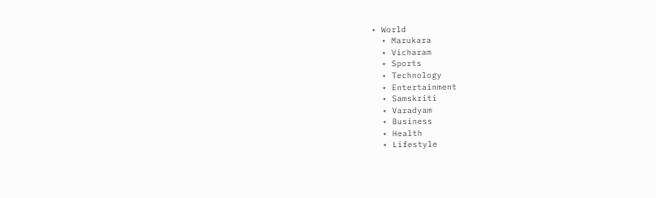• World
  • Marukara
  • Vicharam
  • Sports
  • Technology
  • Entertainment
  • Samskriti
  • Varadyam
  • Business
  • Health
  • Lifestyle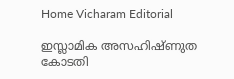Home Vicharam Editorial

ഇസ്ലാമിക അസഹിഷ്ണുത കോടതി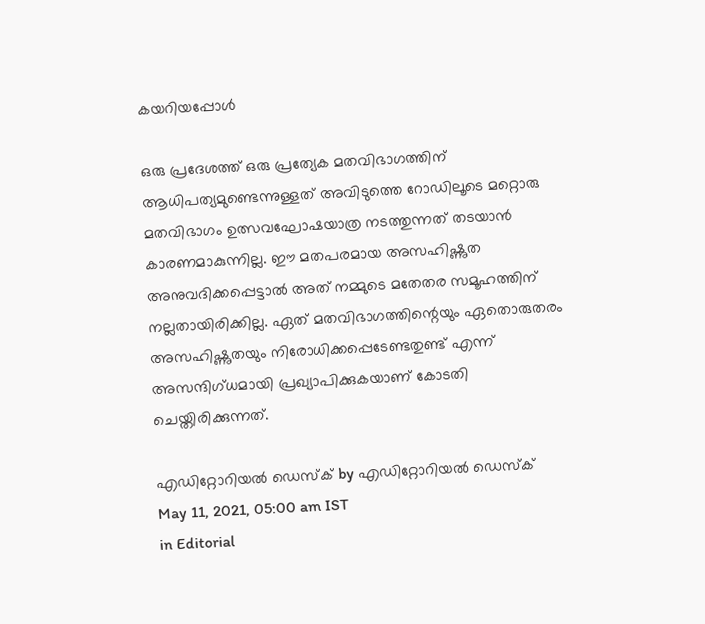കയറിയപ്പോള്‍

ഒരു പ്രദേശത്ത് ഒരു പ്രത്യേക മതവിഭാഗത്തിന് ആധിപത്യമുണ്ടെന്നുള്ളത് അവിടുത്തെ റോഡിലൂടെ മറ്റൊരു മതവിഭാഗം ഉത്സവഘോഷയാത്ര നടത്തുന്നത് തടയാന്‍ കാരണമാകുന്നില്ല. ഈ മതപരമായ അസഹിഷ്ണുത അനുവദിക്കപ്പെട്ടാല്‍ അത് നമ്മുടെ മതേതര സമൂഹത്തിന് നല്ലതായിരിക്കില്ല. ഏത് മതവിഭാഗത്തിന്റെയും ഏതൊരുതരം അസഹിഷ്ണുതയും നിരോധിക്കപ്പെടേണ്ടതുണ്ട് എന്ന് അസന്ദിഗ്ധമായി പ്രഖ്യാപിക്കുകയാണ് കോടതി ചെയ്തിരിക്കുന്നത്.

എഡിറ്റോറിയൽ ഡെസ്ക് by എഡിറ്റോറിയൽ ഡെസ്ക്
May 11, 2021, 05:00 am IST
in Editorial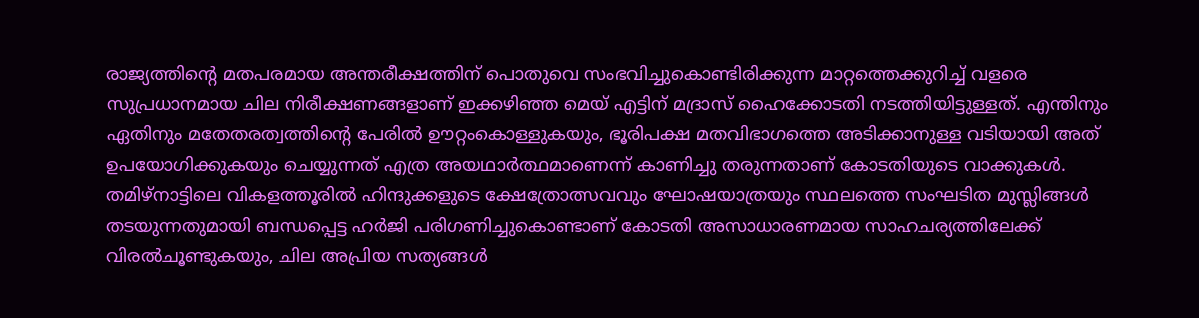രാജ്യത്തിന്റെ മതപരമായ അന്തരീക്ഷത്തിന് പൊതുവെ സംഭവിച്ചുകൊണ്ടിരിക്കുന്ന മാറ്റത്തെക്കുറിച്ച് വളരെ സുപ്രധാനമായ ചില നിരീക്ഷണങ്ങളാണ് ഇക്കഴിഞ്ഞ മെയ് എട്ടിന് മദ്രാസ് ഹൈക്കോടതി നടത്തിയിട്ടുള്ളത്. എന്തിനും ഏതിനും മതേതരത്വത്തിന്റെ പേരില്‍ ഊറ്റംകൊള്ളുകയും, ഭൂരിപക്ഷ മതവിഭാഗത്തെ അടിക്കാനുള്ള വടിയായി അത് ഉപയോഗിക്കുകയും ചെയ്യുന്നത് എത്ര അയഥാര്‍ത്ഥമാണെന്ന് കാണിച്ചു തരുന്നതാണ് കോടതിയുടെ വാക്കുകള്‍. തമിഴ്‌നാട്ടിലെ വികളത്തൂരില്‍ ഹിന്ദുക്കളുടെ ക്ഷേത്രോത്സവവും ഘോഷയാത്രയും സ്ഥലത്തെ സംഘടിത മുസ്ലിങ്ങള്‍ തടയുന്നതുമായി ബന്ധപ്പെട്ട ഹര്‍ജി പരിഗണിച്ചുകൊണ്ടാണ് കോടതി അസാധാരണമായ സാഹചര്യത്തിലേക്ക് വിരല്‍ചൂണ്ടുകയും, ചില അപ്രിയ സത്യങ്ങള്‍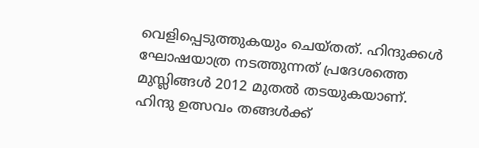വെളിപ്പെടുത്തുകയും ചെയ്തത്. ഹിന്ദുക്കള്‍ ഘോഷയാത്ര നടത്തുന്നത് പ്രദേശത്തെ മുസ്ലിങ്ങള്‍ 2012 മുതല്‍ തടയുകയാണ്. ഹിന്ദു ഉത്സവം തങ്ങള്‍ക്ക്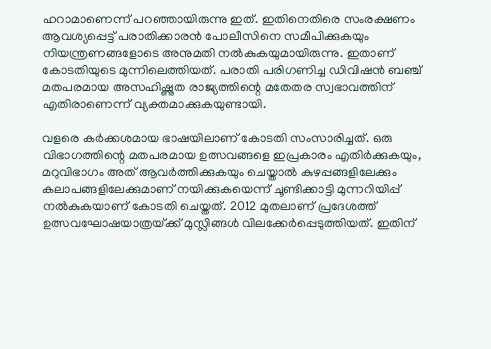ഹറാമാണെന്ന് പറഞ്ഞായിരുന്നു ഇത്. ഇതിനെതിരെ സംരക്ഷണം ആവശ്യപ്പെട്ട് പരാതിക്കാരന്‍ പോലീസിനെ സമീപിക്കുകയും നിയന്ത്രണങ്ങളോടെ അനുമതി നല്‍കുകയുമായിരുന്നു. ഇതാണ് കോടതിയുടെ മുന്നിലെത്തിയത്. പരാതി പരിഗണിച്ച ഡിവിഷന്‍ ബഞ്ച് മതപരമായ അസഹിഷ്ണുത രാജ്യത്തിന്റെ മതേതര സ്വഭാവത്തിന് എതിരാണെന്ന് വ്യക്തമാക്കുകയുണ്ടായി.

വളരെ കര്‍ക്കശമായ ഭാഷയിലാണ് കോടതി സംസാരിച്ചത്. ഒരു വിഭാഗത്തിന്റെ മതപരമായ ഉത്സവങ്ങളെ ഇപ്രകാരം എതിര്‍ക്കുകയും, മറുവിഭാഗം അത് ആവര്‍ത്തിക്കുകയും ചെയ്താല്‍ കുഴപ്പങ്ങളിലേക്കും കലാപങ്ങളിലേക്കുമാണ് നയിക്കുകയെന്ന് ചൂണ്ടിക്കാട്ടി മുന്നറിയിപ്പ് നല്‍കുകയാണ് കോടതി ചെയ്തത്. 2012 മുതലാണ് പ്രദേശത്ത് ഉത്സവഘോഷയാത്രയ്‌ക്ക് മുസ്ലിങ്ങള്‍ വിലക്കേര്‍പ്പെടുത്തിയത്. ഇതിന്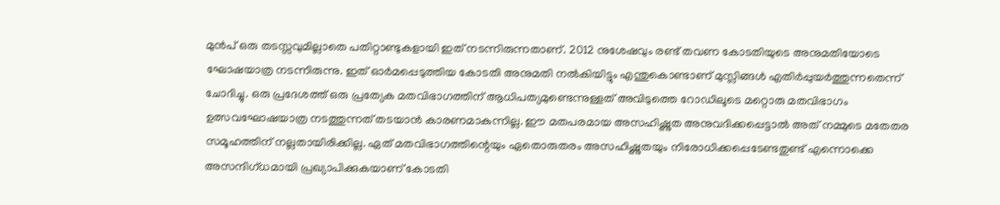മുന്‍പ് ഒരു തടസ്സവുമില്ലാതെ പതിറ്റാണ്ടുകളായി ഇത് നടന്നിരുന്നതാണ്. 2012 നുശേഷവും രണ്ട് തവണ കോടതിയുടെ അനുമതിയോടെ ഘോഷയാത്ര നടന്നിരുന്നു. ഇത് ഓര്‍മപ്പെടുത്തിയ കോടതി അനുമതി നല്‍കിയിട്ടും എന്തുകൊണ്ടാണ് മുസ്ലിങ്ങള്‍ എതിര്‍പ്പുയര്‍ത്തുന്നതെന്ന് ചോദിച്ചു. ഒരു പ്രദേശത്ത് ഒരു പ്രത്യേക മതവിഭാഗത്തിന് ആധിപത്യമുണ്ടെന്നുള്ളത് അവിടുത്തെ റോഡിലൂടെ മറ്റൊരു മതവിഭാഗം ഉത്സവഘോഷയാത്ര നടത്തുന്നത് തടയാന്‍ കാരണമാകുന്നില്ല. ഈ മതപരമായ അസഹിഷ്ണുത അനുവദിക്കപ്പെട്ടാല്‍ അത് നമ്മുടെ മതേതര സമൂഹത്തിന് നല്ലതായിരിക്കില്ല. ഏത് മതവിഭാഗത്തിന്റെയും ഏതൊരുതരം അസഹിഷ്ണുതയും നിരോധിക്കപ്പെടേണ്ടതുണ്ട് എന്നൊക്കെ അസന്ദിഗ്ധമായി പ്രഖ്യാപിക്കുകയാണ് കോടതി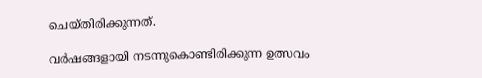ചെയ്തിരിക്കുന്നത്.

വര്‍ഷങ്ങളായി നടന്നുകൊണ്ടിരിക്കുന്ന ഉത്സവം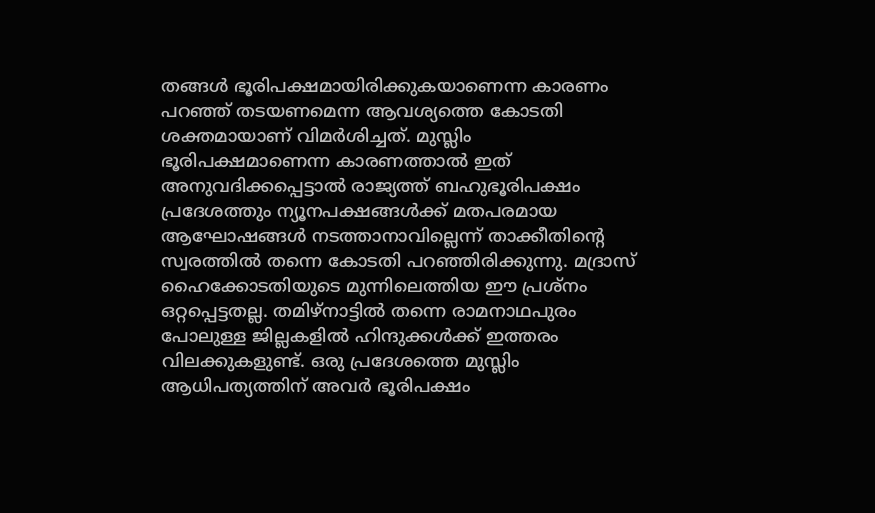തങ്ങള്‍ ഭൂരിപക്ഷമായിരിക്കുകയാണെന്ന കാരണം പറഞ്ഞ് തടയണമെന്ന ആവശ്യത്തെ കോടതി ശക്തമായാണ് വിമര്‍ശിച്ചത്. മുസ്ലിം ഭൂരിപക്ഷമാണെന്ന കാരണത്താല്‍ ഇത് അനുവദിക്കപ്പെട്ടാല്‍ രാജ്യത്ത് ബഹുഭൂരിപക്ഷം പ്രദേശത്തും ന്യൂനപക്ഷങ്ങള്‍ക്ക് മതപരമായ ആഘോഷങ്ങള്‍ നടത്താനാവില്ലെന്ന് താക്കീതിന്റെ സ്വരത്തില്‍ തന്നെ കോടതി പറഞ്ഞിരിക്കുന്നു. മദ്രാസ് ഹൈക്കോടതിയുടെ മുന്നിലെത്തിയ ഈ പ്രശ്‌നം ഒറ്റപ്പെട്ടതല്ല. തമിഴ്‌നാട്ടില്‍ തന്നെ രാമനാഥപുരം പോലുള്ള ജില്ലകളില്‍ ഹിന്ദുക്കള്‍ക്ക് ഇത്തരം വിലക്കുകളുണ്ട്. ഒരു പ്രദേശത്തെ മുസ്ലിം ആധിപത്യത്തിന് അവര്‍ ഭൂരിപക്ഷം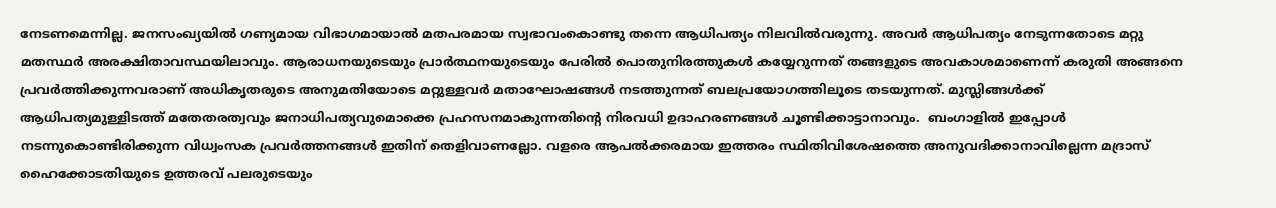നേടണമെന്നില്ല. ജനസംഖ്യയില്‍ ഗണ്യമായ വിഭാഗമായാല്‍ മതപരമായ സ്വഭാവംകൊണ്ടു തന്നെ ആധിപത്യം നിലവില്‍വരുന്നു. അവര്‍ ആധിപത്യം നേടുന്നതോടെ മറ്റു മതസ്ഥര്‍ അരക്ഷിതാവസ്ഥയിലാവും. ആരാധനയുടെയും പ്രാര്‍ത്ഥനയുടെയും പേരില്‍ പൊതുനിരത്തുകള്‍ കയ്യേറുന്നത് തങ്ങളുടെ അവകാശമാണെന്ന് കരുതി അങ്ങനെ പ്രവര്‍ത്തിക്കുന്നവരാണ് അധികൃതരുടെ അനുമതിയോടെ മറ്റുള്ളവര്‍ മതാഘോഷങ്ങള്‍ നടത്തുന്നത് ബലപ്രയോഗത്തിലൂടെ തടയുന്നത്. മുസ്ലിങ്ങള്‍ക്ക് ആധിപത്യമുള്ളിടത്ത് മതേതരത്വവും ജനാധിപത്യവുമൊക്കെ പ്രഹസനമാകുന്നതിന്റെ നിരവധി ഉദാഹരണങ്ങള്‍ ചൂണ്ടിക്കാട്ടാനാവും.  ബംഗാളില്‍ ഇപ്പോള്‍ നടന്നുകൊണ്ടിരിക്കുന്ന വിധ്വംസക പ്രവര്‍ത്തനങ്ങള്‍ ഇതിന് തെളിവാണല്ലോ. വളരെ ആപല്‍ക്കരമായ ഇത്തരം സ്ഥിതിവിശേഷത്തെ അനുവദിക്കാനാവില്ലെന്ന മദ്രാസ് ഹൈക്കോടതിയുടെ ഉത്തരവ് പലരുടെയും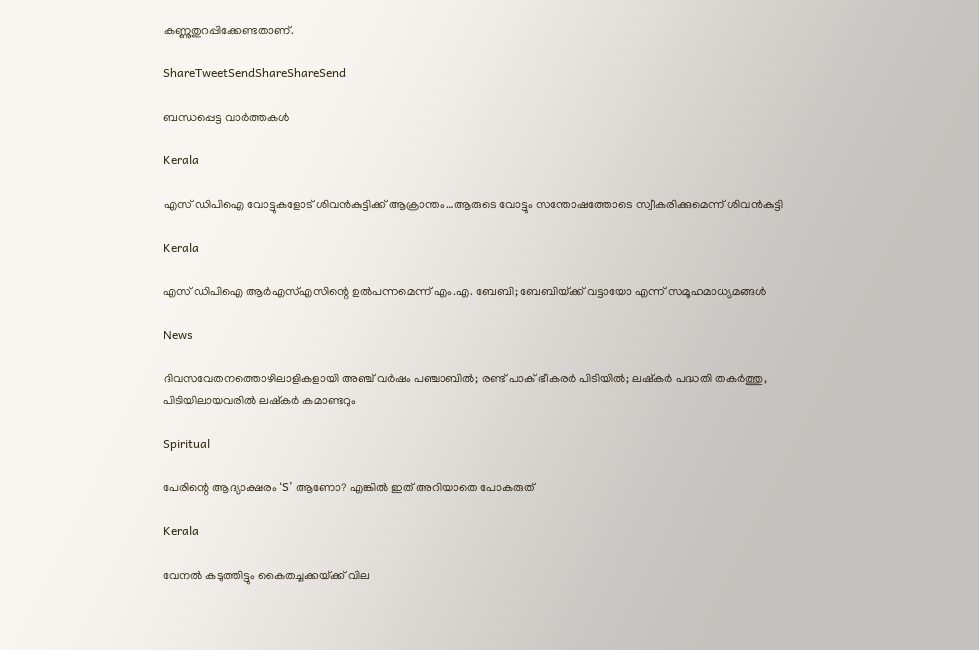കണ്ണുതുറപ്പിക്കേണ്ടതാണ്.

ShareTweetSendShareShareSend

ബന്ധപ്പെട്ട വാര്‍ത്തകള്‍

Kerala

എസ് ഡിപിഐ വോട്ടുകളോട് ശിവന്‍കുട്ടിക്ക് ആക്രാന്തം…ആരുടെ വോട്ടും സന്തോഷത്തോടെ സ്വീകരിക്കുമെന്ന് ശിവന്‍കുട്ടി

Kerala

എസ് ഡിപിഐ ആര്‍എസ്എസിന്റെ ഉല്‍പന്നമെന്ന് എം.എ. ബേബി; ബേബിയ്‌ക്ക് വട്ടായോ എന്ന് സമൂഹമാധ്യമങ്ങള്‍

News

ദിവസവേതനത്തൊഴിലാളികളായി അഞ്ച് വര്‍ഷം പഞ്ചാബില്‍; രണ്ട് പാക് ഭീകരര്‍ പിടിയില്‍; ലഷ്കർ പദ്ധതി തകർത്തു, പിടിയിലായവരിൽ ലഷ്കർ കമാണ്ടറും

Spiritual

പേരിന്റെ ആദ്യാക്ഷരം ‘S’ ആണോ? എങ്കിൽ ഇത് അറിയാതെ പോകരുത്

Kerala

വേനല്‍ കടുത്തിട്ടും കൈതച്ചക്കയ്‌ക്ക് വില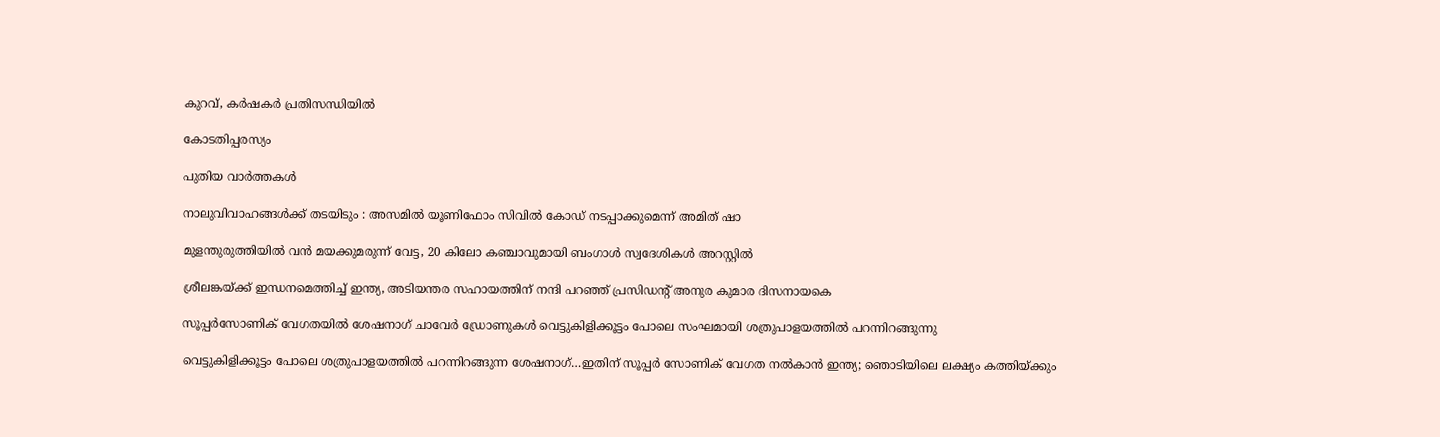കുറവ്, കര്‍ഷകര്‍ പ്രതിസന്ധിയില്‍

കോടതിപ്പരസ്യം

പുതിയ വാര്‍ത്തകള്‍

നാലുവിവാഹങ്ങൾക്ക് തടയിടും : അസമിൽ യൂണിഫോം സിവിൽ കോഡ് നടപ്പാക്കുമെന്ന് അമിത് ഷാ

മുളന്തുരുത്തിയിൽ വൻ മയക്കുമരുന്ന് വേട്ട, 20 കിലോ കഞ്ചാവുമായി ബംഗാൾ സ്വദേശികൾ അറസ്റ്റിൽ

ശ്രീലങ്കയ്‌ക്ക് ഇന്ധനമെത്തിച്ച് ഇന്ത്യ, അടിയന്തര സഹായത്തിന് നന്ദി പറഞ്ഞ് പ്രസിഡന്റ് അനുര കുമാര ദിസനായകെ

സൂപ്പര്‍സോണിക് വേഗതയില്‍ ശേഷനാഗ് ചാവേര്‍ ഡ്രോണുകള്‍ വെട്ടുകിളിക്കൂട്ടം പോലെ സംഘമായി ശത്രുപാളയത്തില്‍ പറന്നിറങ്ങുന്നു

വെട്ടുകിളിക്കൂട്ടം പോലെ ശത്രുപാളയത്തില്‍ പറന്നിറങ്ങുന്ന ശേഷനാഗ്…ഇതിന് സൂപ്പര്‍ സോണിക് വേഗത നല്‍കാന്‍ ഇന്ത്യ; ഞൊടിയിലെ ലക്ഷ്യം കത്തിയ്‌ക്കും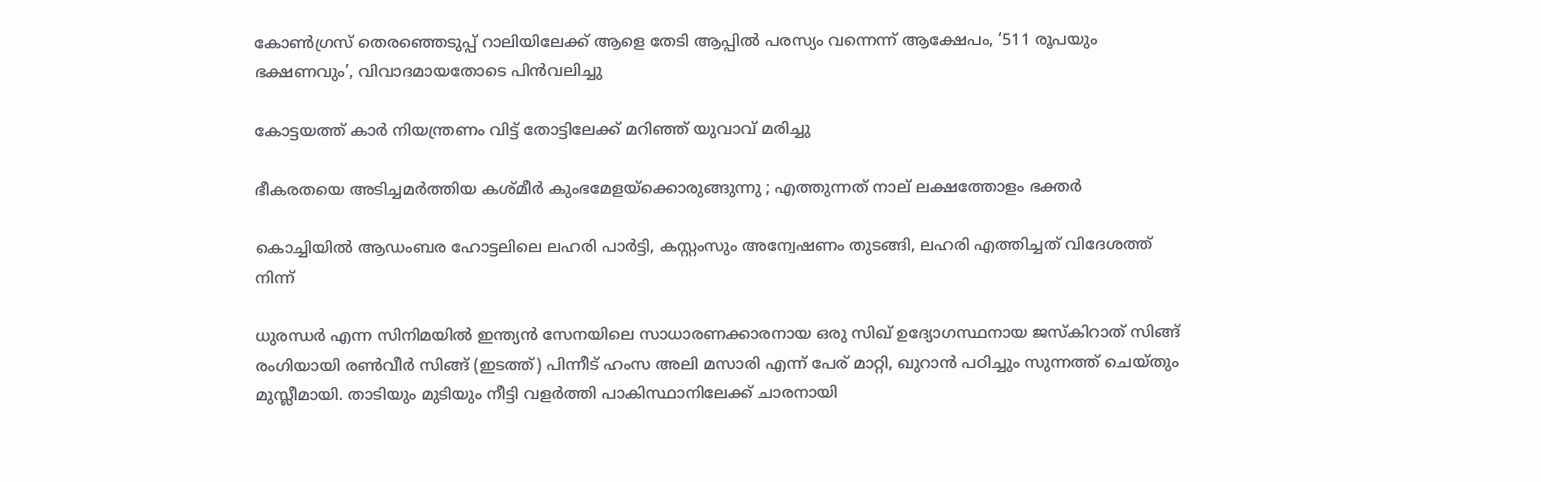കോണ്‍ഗ്രസ് തെരഞ്ഞെടുപ്പ് റാലിയിലേക്ക് ആളെ തേടി ആപ്പില്‍ പരസ്യം വന്നെന്ന് ആക്ഷേപം, ‘511 രൂപയും ഭക്ഷണവും’, വിവാദമായതോടെ പിന്‍വലിച്ചു

കോട്ടയത്ത് കാര്‍ നിയന്ത്രണം വിട്ട് തോട്ടിലേക്ക് മറിഞ്ഞ് യുവാവ് മരിച്ചു

ഭീകരതയെ അടിച്ചമർത്തിയ കശ്മീർ കുംഭമേളയ്‌ക്കൊരുങ്ങുന്നു ; എത്തുന്നത് നാല് ലക്ഷത്തോളം ഭക്തർ

കൊച്ചിയില്‍ ആഡംബര ഹോട്ടലിലെ ലഹരി പാര്‍ട്ടി, കസ്റ്റംസും അന്വേഷണം തുടങ്ങി, ലഹരി എത്തിച്ചത് വിദേശത്ത് നിന്ന്

ധുരന്ധര്‍ എന്ന സിനിമയില്‍ ഇന്ത്യന്‍ സേനയിലെ സാധാരണക്കാരനായ ഒരു സിഖ് ഉദ്യോഗസ്ഥനായ ജസ്കിറാത് സിങ്ങ് രംഗിയായി രണ്‍വീര്‍ സിങ്ങ് (ഇടത്ത്) പിന്നീട് ഹംസ അലി മസാരി എന്ന് പേര് മാറ്റി, ഖുറാന്‍ പഠിച്ചും സുന്നത്ത് ചെയ്തും മുസ്ലീമായി. താടിയും മുടിയും നീട്ടി വളര്‍ത്തി പാകിസ്ഥാനിലേക്ക് ചാരനായി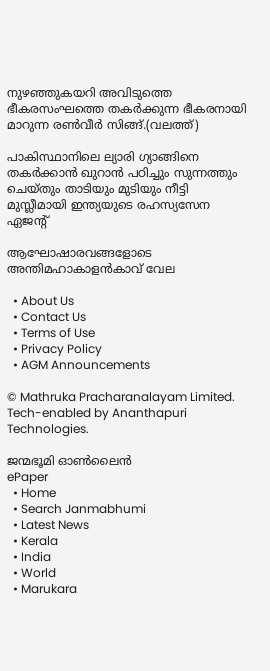നുഴഞ്ഞുകയറി അവിടുത്തെ ഭീകരസംഘത്തെ തകര്‍ക്കുന്ന ഭീകരനായി മാറുന്ന രണ്‍വീര്‍ സിങ്ങ്.(വലത്ത്)

പാകിസ്ഥാനിലെ ല്യാരി ഗ്യാങ്ങിനെ തകര്‍ക്കാന്‍ ഖുറാന്‍ പഠിച്ചും സുന്നത്തും ചെയ്തും താടിയും മുടിയും നീട്ടി മുസ്ലീമായി ഇന്ത്യയുടെ രഹസ്യസേന ഏജന്‍റ്

ആഘോഷാരവങ്ങളോടെ അന്തിമഹാകാളന്‍കാവ് വേല

  • About Us
  • Contact Us
  • Terms of Use
  • Privacy Policy
  • AGM Announcements

© Mathruka Pracharanalayam Limited.
Tech-enabled by Ananthapuri Technologies.

ജന്മഭൂമി ഓണ്‍ലൈന്‍
ePaper
  • Home
  • Search Janmabhumi
  • Latest News
  • Kerala
  • India
  • World
  • Marukara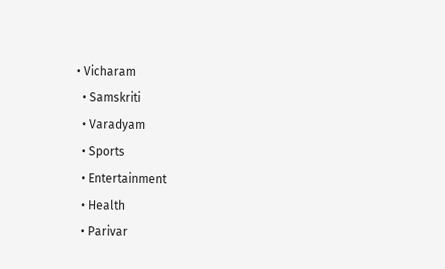• Vicharam
  • Samskriti
  • Varadyam
  • Sports
  • Entertainment
  • Health
  • Parivar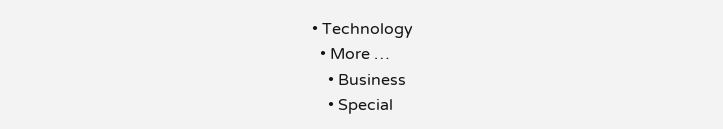• Technology
  • More …
    • Business
    • Special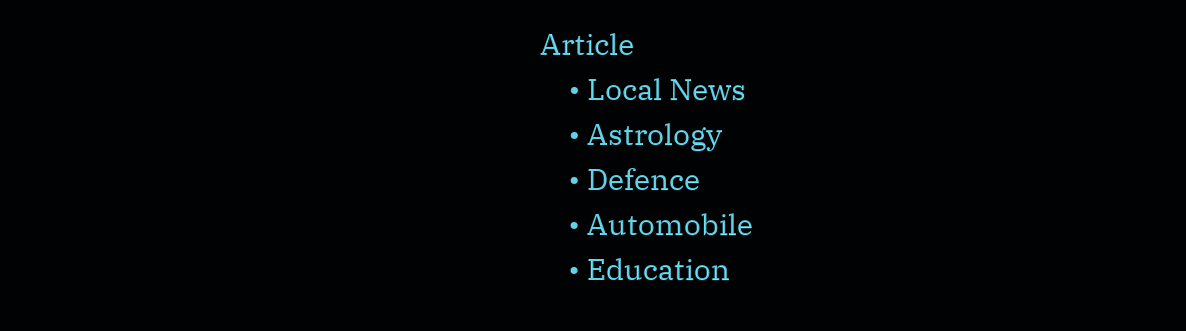Article
    • Local News
    • Astrology
    • Defence
    • Automobile
    • Education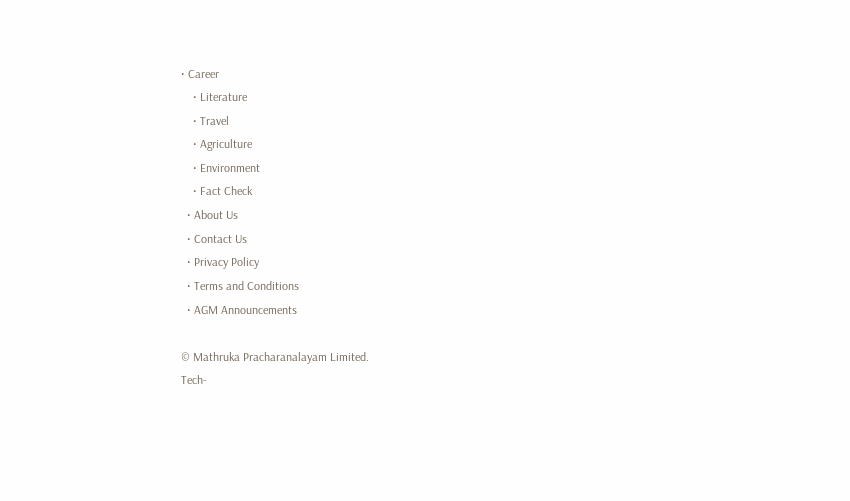• Career
    • Literature
    • Travel
    • Agriculture
    • Environment
    • Fact Check
  • About Us
  • Contact Us
  • Privacy Policy
  • Terms and Conditions
  • AGM Announcements

© Mathruka Pracharanalayam Limited.
Tech-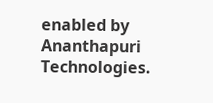enabled by Ananthapuri Technologies.